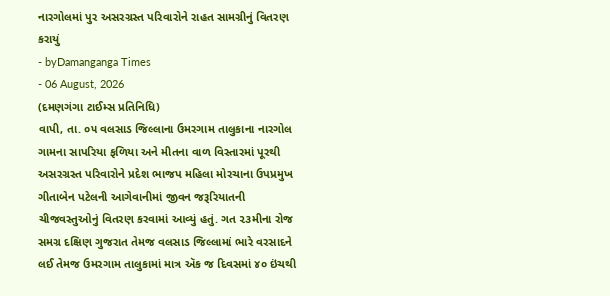નારગોલમાં પુર અસરગ્રસ્ત પરિવારોને રાહત સામગ્રીનું વિતરણ કરાયું
- byDamanganga Times
- 06 August, 2026
(દમણગંગા ટાઈમ્સ પ્રતિનિધિ)
વાપી, તા. ૦૫ વલસાડ જિલ્લાના ઉમરગામ તાલુકાના નારગોલ ગામના સાપરિયા ફળિયા અને મીતના વાળ વિસ્તારમાં પૂરથી અસરગ્રસ્ત પરિવારોને પ્રદેશ ભાજપ મહિલા મોરચાના ઉપપ્રમુખ ગીતાબેન પટેલની આગેવાનીમાં જીવન જરૂરિયાતની ચીજવસ્તુઓનું વિતરણ કરવામાં આવ્યું હતું. ગત ૨૩મીના રોજ સમગ્ર દક્ષિણ ગુજરાત તેમજ વલસાડ જિલ્લામાં ભારે વરસાદને લઈ તેમજ ઉમરગામ તાલુકામાં માત્ર ઍક જ દિવસમાં ૪૦ ઇંચથી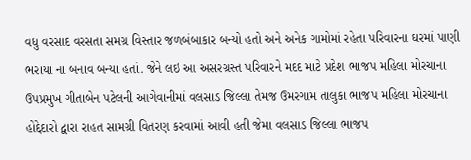વધુ વરસાદ વરસતા સમગ્ર વિસ્તાર જળબંબાકાર બન્યો હતો અને અનેક ગામોમાં રહેતા પરિવારના ઘરમાં પાણી ભરાયા ના બનાવ બન્યા હતાં. જેને લઇ આ અસરગ્રસ્ત પરિવારને મદદ માટે પ્રદેશ ભાજપ મહિલા મોરચાના ઉપપ્રમુખ ગીતાબેન પટેલની આગેવાનીમાં વલસાડ જિલ્લા તેમજ ઉમરગામ તાલુકા ભાજપ મહિલા મોરચાના હોદ્દેદારો દ્વારા રાહત સામગ્રી વિતરણ કરવામાં આવી હતી જેમા વલસાડ જિલ્લા ભાજપ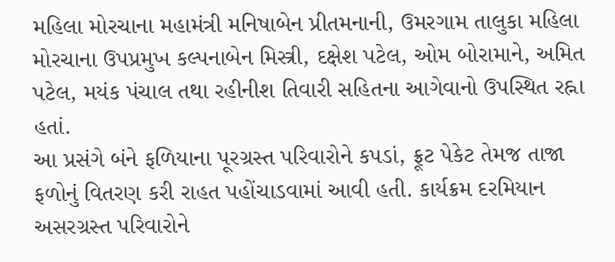મહિલા મોરચાના મહામંત્રી મનિષાબેન પ્રીતમનાની, ઉમરગામ તાલુકા મહિલા મોરચાના ઉપપ્રમુખ કલ્પનાબેન મિસ્ત્રી, દક્ષેશ પટેલ, ઓમ બોરામાને, અમિત પટેલ, મયંક પંચાલ તથા રહીનીશ તિવારી સહિતના આગેવાનો ઉપસ્થિત રહ્ના હતાં.
આ પ્રસંગે બંને ફળિયાના પૂરગ્રસ્ત પરિવારોને કપડાં, ફ્રૂટ પેકેટ તેમજ તાજા ફળોનું વિતરણ કરી રાહત પહોંચાડવામાં આવી હતી. કાર્યક્રમ દરમિયાન અસરગ્રસ્ત પરિવારોને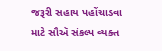જરૂરી સહાય પહોંચાડવા માટે સૌઍ સંકલ્પ વ્યક્ત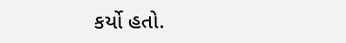કર્યો હતો.